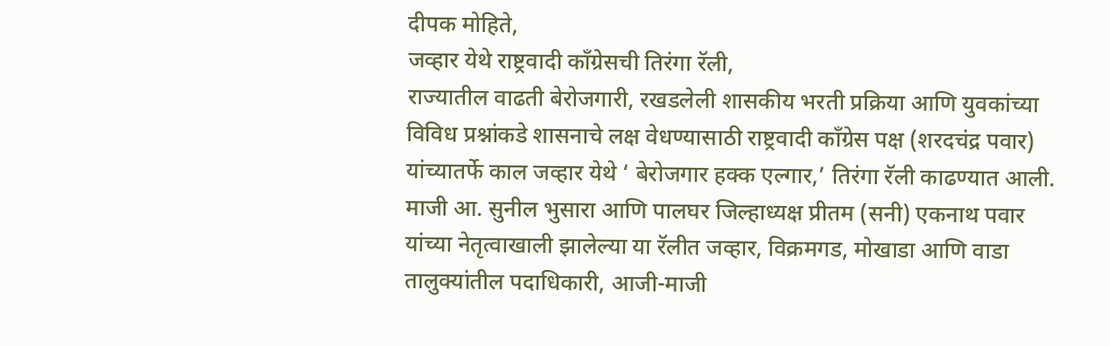दीपक मोहिते,
जव्हार येथे राष्ट्रवादी काँग्रेसची तिरंगा रॅली,
राज्यातील वाढती बेरोजगारी, रखडलेली शासकीय भरती प्रक्रिया आणि युवकांच्या विविध प्रश्नांकडे शासनाचे लक्ष वेधण्यासाठी राष्ट्रवादी काँग्रेस पक्ष (शरदचंद्र पवार) यांच्यातर्फे काल जव्हार येथे ‘ बेरोजगार हक्क एल्गार,’ तिरंगा रॅली काढण्यात आली. माजी आ. सुनील भुसारा आणि पालघर जिल्हाध्यक्ष प्रीतम (सनी) एकनाथ पवार यांच्या नेतृत्वाखाली झालेल्या या रॅलीत जव्हार, विक्रमगड, मोखाडा आणि वाडा तालुक्यांतील पदाधिकारी, आजी-माजी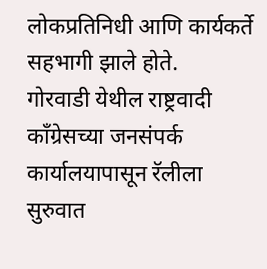लोकप्रतिनिधी आणि कार्यकर्ते सहभागी झाले होते.
गोरवाडी येथील राष्ट्रवादी काँग्रेसच्या जनसंपर्क कार्यालयापासून रॅलीला सुरुवात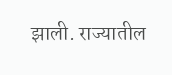झाली. राज्यातील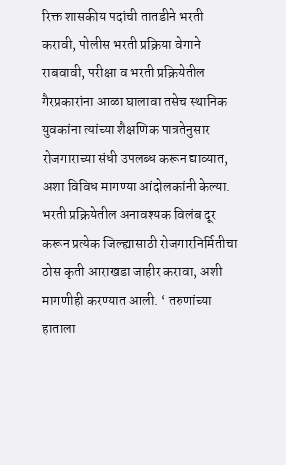रिक्त शासकीय पदांची तातडीने भरती करावी, पोलीस भरती प्रक्रिया वेगाने राबवावी, परीक्षा व भरती प्रक्रियेतील गैरप्रकारांना आळा घालावा तसेच स्थानिक युवकांना त्यांच्या शैक्षणिक पात्रतेनुसार रोजगाराच्या संधी उपलब्ध करून द्याव्यात, अशा विविध मागण्या आंदोलकांनी केल्या.
भरती प्रक्रियेतील अनावश्यक विलंब दूर करून प्रत्येक जिल्ह्यासाठी रोजगारनिर्मितीचा ठोस कृती आराखडा जाहीर करावा, अशी मागणीही करण्यात आली. ‘ तरुणांच्या हाताला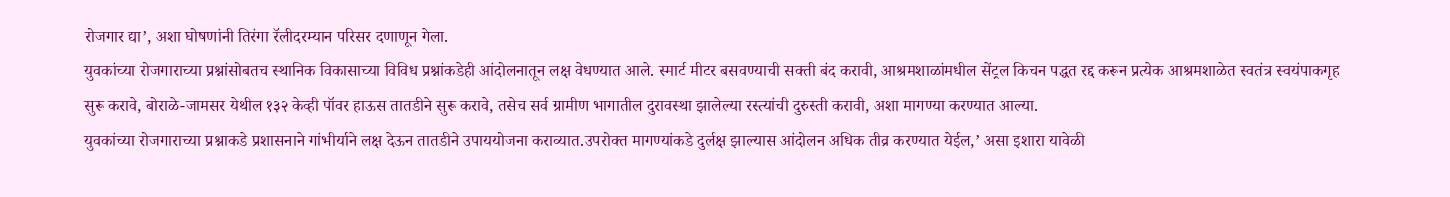रोजगार द्या’, अशा घोषणांनी तिरंगा रॅलीदरम्यान परिसर दणाणून गेला.
युवकांच्या रोजगाराच्या प्रश्नांसोबतच स्थानिक विकासाच्या विविध प्रश्नांकडेही आंदोलनातून लक्ष वेधण्यात आले. स्मार्ट मीटर बसवण्याची सक्ती बंद करावी, आश्रमशाळांमधील सेंट्रल किचन पद्धत रद्द करून प्रत्येक आश्रमशाळेत स्वतंत्र स्वयंपाकगृह सुरू करावे, बोराळे-जामसर येथील १३२ केव्ही पॉवर हाऊस तातडीने सुरू करावे, तसेच सर्व ग्रामीण भागातील दुरावस्था झालेल्या रस्त्यांची दुरुस्ती करावी, अशा मागण्या करण्यात आल्या.
युवकांच्या रोजगाराच्या प्रश्नाकडे प्रशासनाने गांभीर्याने लक्ष देऊन तातडीने उपाययोजना कराव्यात.उपरोक्त मागण्यांकडे दुर्लक्ष झाल्यास आंदोलन अधिक तीव्र करण्यात येईल,’ असा इशारा यावेळी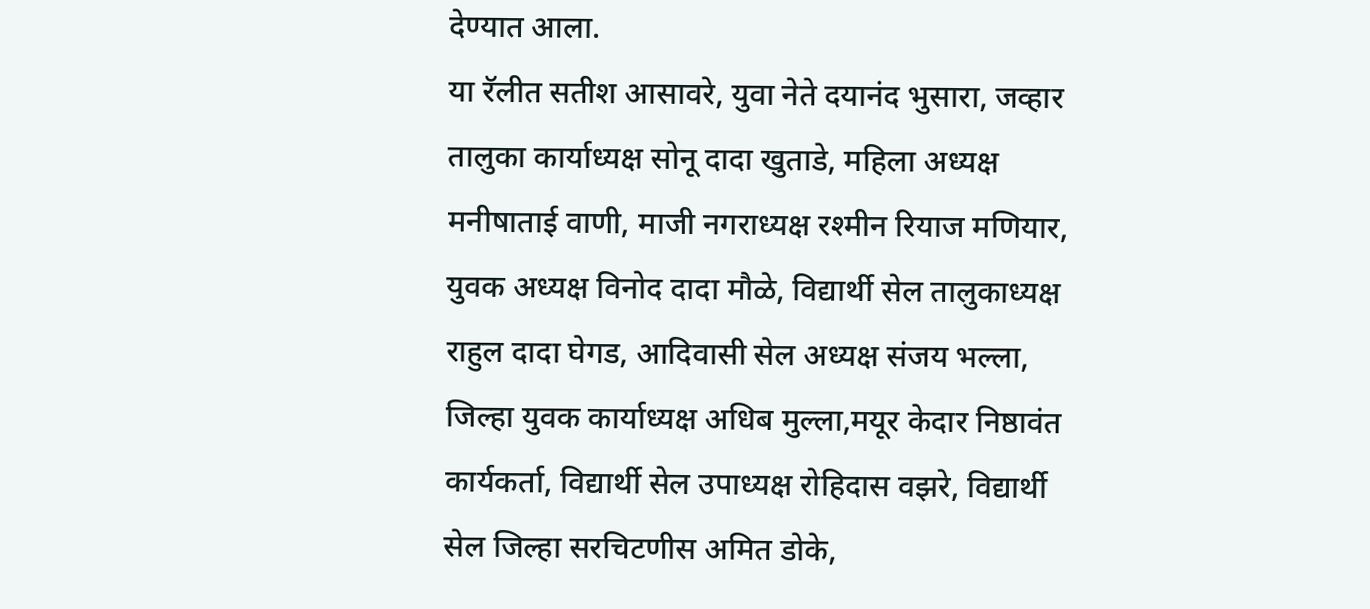देण्यात आला.
या रॅलीत सतीश आसावरे, युवा नेते दयानंद भुसारा, जव्हार तालुका कार्याध्यक्ष सोनू दादा खुताडे, महिला अध्यक्ष मनीषाताई वाणी, माजी नगराध्यक्ष रश्मीन रियाज मणियार, युवक अध्यक्ष विनोद दादा मौळे, विद्यार्थी सेल तालुकाध्यक्ष राहुल दादा घेगड, आदिवासी सेल अध्यक्ष संजय भल्ला, जिल्हा युवक कार्याध्यक्ष अधिब मुल्ला,मयूर केदार निष्ठावंत कार्यकर्ता, विद्यार्थी सेल उपाध्यक्ष रोहिदास वझरे, विद्यार्थी सेल जिल्हा सरचिटणीस अमित डोके,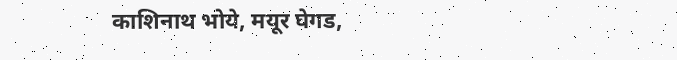काशिनाथ भोये, मयूर घेगड,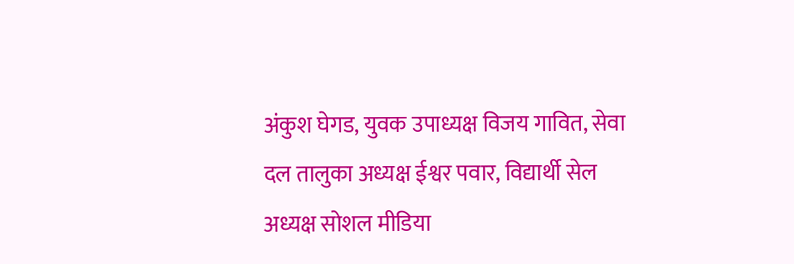अंकुश घेगड, युवक उपाध्यक्ष विजय गावित, सेवा दल तालुका अध्यक्ष ईश्वर पवार, विद्यार्थी सेल अध्यक्ष सोशल मीडिया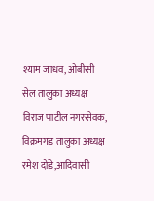श्याम जाधव, ओबीसी सेल तालुका अध्यक्ष विराज पाटील नगरसेवक, विक्रमगड तालुका अध्यक्ष रमेश दोडे,आदिवासी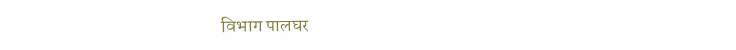विभाग पालघर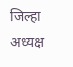जिल्हा अध्यक्ष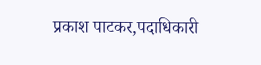प्रकाश पाटकर,पदाधिकारी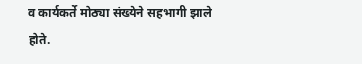व कार्यकर्ते मोठ्या संख्येने सहभागी झाले होते.